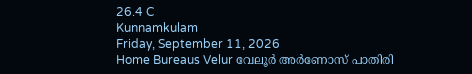26.4 C
Kunnamkulam
Friday, September 11, 2026
Home Bureaus Velur വേലൂര്‍ അര്‍ണോസ് പാതിരി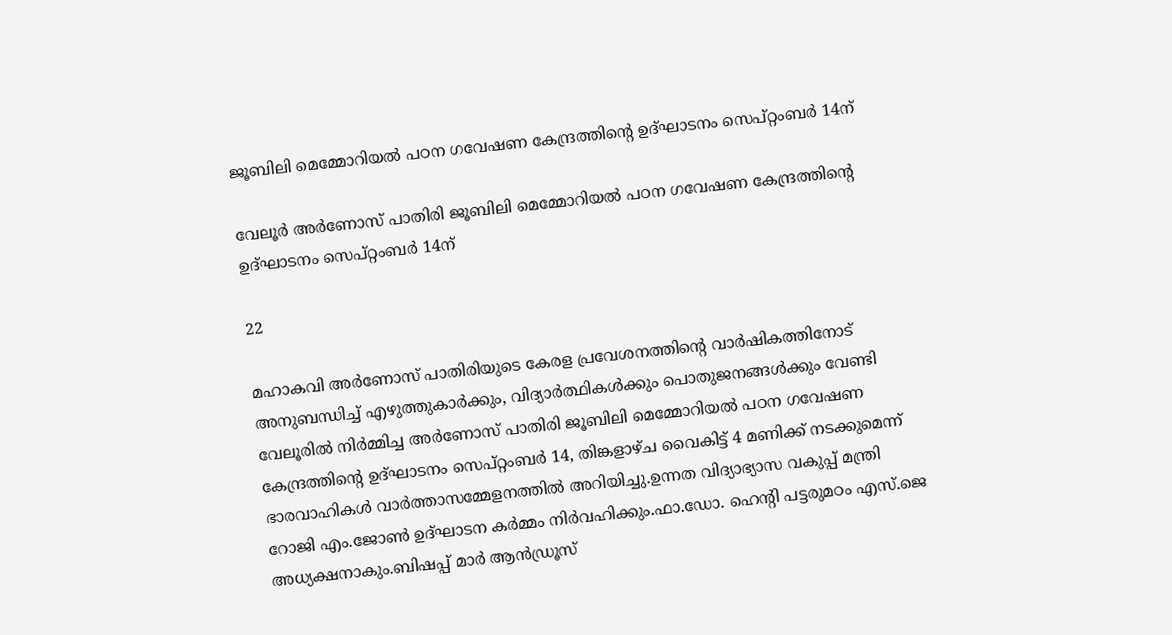ജൂബിലി മെമ്മോറിയല്‍ പഠന ഗവേഷണ കേന്ദ്രത്തിന്റെ ഉദ്ഘാടനം സെപ്റ്റംബര്‍ 14ന്

വേലൂര്‍ അര്‍ണോസ് പാതിരി ജൂബിലി മെമ്മോറിയല്‍ പഠന ഗവേഷണ കേന്ദ്രത്തിന്റെ ഉദ്ഘാടനം സെപ്റ്റംബര്‍ 14ന്

22

മഹാകവി അര്‍ണോസ് പാതിരിയുടെ കേരള പ്രവേശനത്തിന്റെ വാര്‍ഷികത്തിനോട് അനുബന്ധിച്ച് എഴുത്തുകാര്‍ക്കും, വിദ്യാര്‍ത്ഥികള്‍ക്കും പൊതുജനങ്ങള്‍ക്കും വേണ്ടി വേലൂരില്‍ നിര്‍മ്മിച്ച അര്‍ണോസ് പാതിരി ജൂബിലി മെമ്മോറിയല്‍ പഠന ഗവേഷണ കേന്ദ്രത്തിന്റെ ഉദ്ഘാടനം സെപ്റ്റംബര്‍ 14, തിങ്കളാഴ്ച വൈകിട്ട് 4 മണിക്ക് നടക്കുമെന്ന് ഭാരവാഹികള്‍ വാര്‍ത്താസമ്മേളനത്തില്‍ അറിയിച്ചു.ഉന്നത വിദ്യാഭ്യാസ വകുപ്പ് മന്ത്രി റോജി എം.ജോണ്‍ ഉദ്ഘാടന കര്‍മ്മം നിര്‍വഹിക്കും.ഫാ.ഡോ. ഹെന്റി പട്ടരുമഠം എസ്.ജെ അധ്യക്ഷനാകും.ബിഷപ്പ് മാര്‍ ആന്‍ഡ്രൂസ്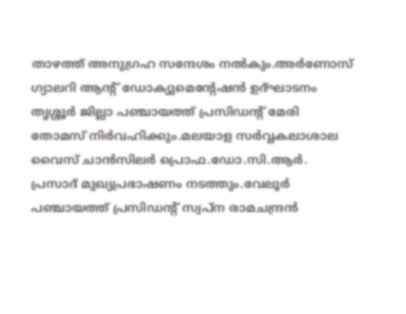താഴത്ത് അനുഗ്രഹ സന്ദേശം നല്‍കും.അര്‍ണോസ് ഗ്യാലറി ആന്റ് ഡോക്യുമെന്റേഷന്‍ ഉദ്ഘാടനം തൃശ്ശൂര്‍ ജില്ലാ പഞ്ചായത്ത് പ്രസിഡന്റ് മേരി തോമസ് നിര്‍വഹിക്കും.മലയാള സര്‍വ്വകലാശാല വൈസ് ചാന്‍സിലര്‍ പ്രൊഫ.ഡോ.സി.ആര്‍. പ്രസാദ് മുഖ്യപ്രഭാഷണം നടത്തും.വേലൂര്‍ പഞ്ചായത്ത് പ്രസിഡന്റ് സ്വപ്ന രാമചന്ദ്രന്‍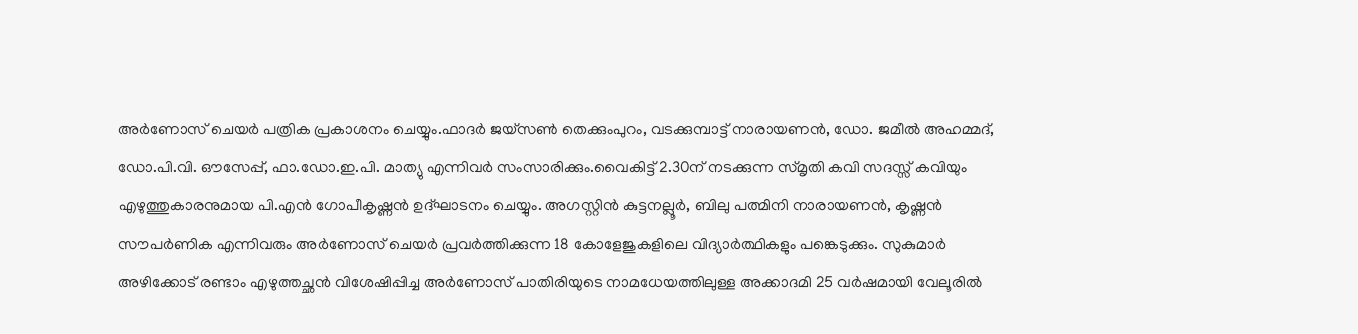അര്‍ണോസ് ചെയര്‍ പത്രിക പ്രകാശനം ചെയ്യും.ഫാദര്‍ ജയ്‌സണ്‍ തെക്കുംപുറം, വടക്കുമ്പാട്ട് നാരായണന്‍, ഡോ. ജമീല്‍ അഹമ്മദ്, ഡോ.പി.വി. ഔസേപ്പ്, ഫാ.ഡോ.ഇ.പി. മാത്യു എന്നിവര്‍ സംസാരിക്കും.വൈകിട്ട് 2.30ന് നടക്കുന്ന സ്മൃതി കവി സദസ്സ് കവിയും എഴുത്തുകാരനുമായ പി.എന്‍ ഗോപീകൃഷ്ണന്‍ ഉദ്ഘാടനം ചെയ്യും. അഗസ്റ്റിന്‍ കുട്ടനല്ലൂര്‍, ബിലു പത്മിനി നാരായണന്‍, കൃഷ്ണന്‍ സൗപര്‍ണിക എന്നിവരും അര്‍ണോസ് ചെയര്‍ പ്രവര്‍ത്തിക്കുന്ന 18 കോളേജുകളിലെ വിദ്യാര്‍ത്ഥികളും പങ്കെടുക്കും. സുകുമാര്‍ അഴിക്കോട് രണ്ടാം എഴുത്തച്ഛന്‍ വിശേഷിപ്പിച്ച അര്‍ണോസ് പാതിരിയുടെ നാമധേയത്തിലുള്ള അക്കാദമി 25 വര്‍ഷമായി വേലൂരില്‍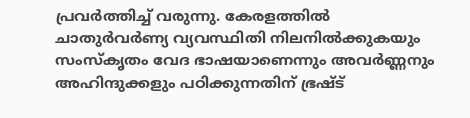പ്രവര്‍ത്തിച്ച് വരുന്നു. കേരളത്തില്‍ ചാതുര്‍വര്‍ണ്യ വ്യവസ്ഥിതി നിലനില്‍ക്കുകയും സംസ്‌കൃതം വേദ ഭാഷയാണെന്നും അവര്‍ണ്ണനും അഹിന്ദുക്കളും പഠിക്കുന്നതിന് ഭ്രഷ്ട്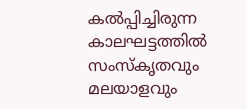കല്‍പ്പിച്ചിരുന്ന കാലഘട്ടത്തില്‍ സംസ്‌കൃതവും മലയാളവും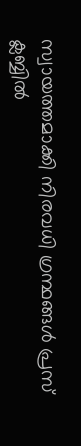സ്വായത്തമാക്കി നിരവധി ഗ്രന്ഥങ്ങള്‍ പ്രസ് ക്ലബ്ബില്‍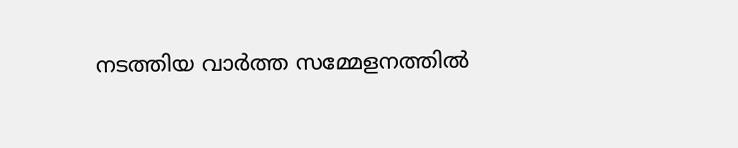നടത്തിയ വാര്‍ത്ത സമ്മേളനത്തില്‍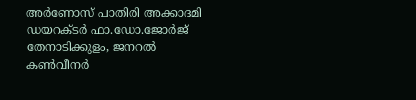അര്‍ണോസ് പാതിരി അക്കാദമി ഡയറക്ടര്‍ ഫാ.ഡോ.ജോര്‍ജ് തേനാടിക്കുളം, ജനറല്‍ കണ്‍വീനര്‍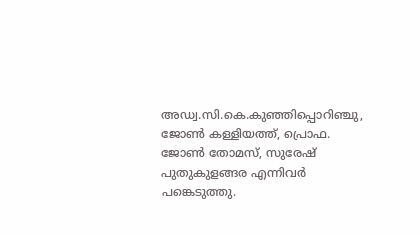അഡ്വ.സി.കെ.കുഞ്ഞിപ്പൊറിഞ്ചു, ജോണ്‍ കള്ളിയത്ത്, പ്രൊഫ. ജോണ്‍ തോമസ്, സുരേഷ് പുതുകുളങ്ങര എന്നിവര്‍ പങ്കെടുത്തു.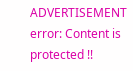ADVERTISEMENT
error: Content is protected !!